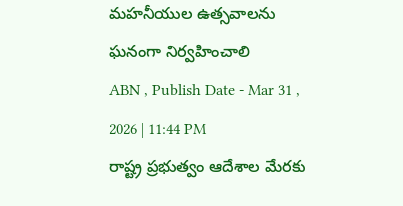మహనీయుల ఉత్సవాలను ఘనంగా నిర్వహించాలి
ABN , Publish Date - Mar 31 , 2026 | 11:44 PM
రాష్ట్ర ప్రభుత్వం ఆదేశాల మేరకు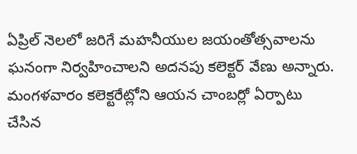ఏప్రిల్ నెలలో జరిగే మహనీయుల జయంతోత్సవాలను ఘనంగా నిర్వహించాలని అదనపు కలెక్టర్ వేణు అన్నారు. మంగళవారం కలెక్టరేట్లోని ఆయన చాంబర్లో ఏర్పాటు చేసిన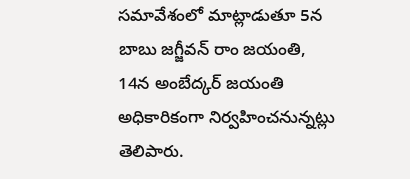సమావేశంలో మాట్లాడుతూ 5న బాబు జగ్జీవన్ రాం జయంతి, 14న అంబేద్కర్ జయంతి అధికారికంగా నిర్వహించనున్నట్లు తెలిపారు.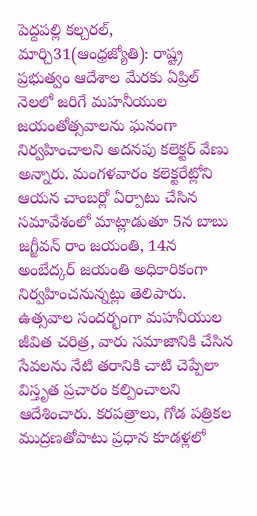పెద్దపల్లి కల్చరల్, మార్చి31(ఆంధ్రజ్యోతి): రాష్ట్ర ప్రభుత్వం ఆదేశాల మేరకు ఏప్రిల్ నెలలో జరిగే మహనీయుల జయంతోత్సవాలను ఘనంగా నిర్వహించాలని అదనపు కలెక్టర్ వేణు అన్నారు. మంగళవారం కలెక్టరేట్లోని ఆయన చాంబర్లో ఏర్పాటు చేసిన సమావేశంలో మాట్లాడుతూ 5న బాబు జగ్జీవన్ రాం జయంతి, 14న అంబేద్కర్ జయంతి అధికారికంగా నిర్వహించనున్నట్లు తెలిపారు. ఉత్సవాల సందర్భంగా మహనీయుల జీవిత చరిత్ర, వారు సమాజానికి చేసిన సేవలను నేటి తరానికి చాటి చెప్పేలా విస్తృత ప్రచారం కల్పించాలని ఆదేశించారు. కరపత్రాలు, గోడ పత్రికల ముద్రణతోపాటు ప్రధాన కూడళ్లలో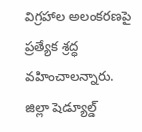విగ్రహాల అలంకరణపై ప్రత్యేక శ్రద్ధ వహించాలన్నారు. జిల్లా షెడ్యూల్డ్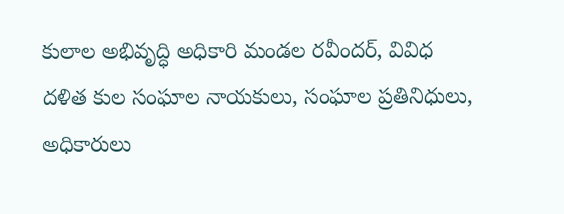కులాల అభివృద్ధి అధికారి మండల రవీందర్, వివిధ దళిత కుల సంఘాల నాయకులు, సంఘాల ప్రతినిధులు, అధికారులు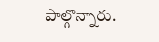పాల్గొన్నారు.